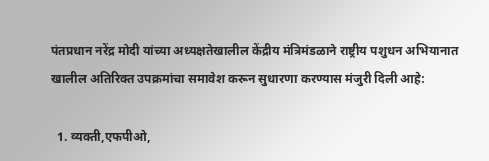पंतप्रधान नरेंद्र मोदी यांच्या अध्यक्षतेखालील केंद्रीय मंत्रिमंडळाने राष्ट्रीय पशुधन अभियानात खालील अतिरिक्त उपक्रमांचा समावेश करून सुधारणा करण्यास मंजुरी दिली आहे:

  1. व्यक्ती,एफपीओ,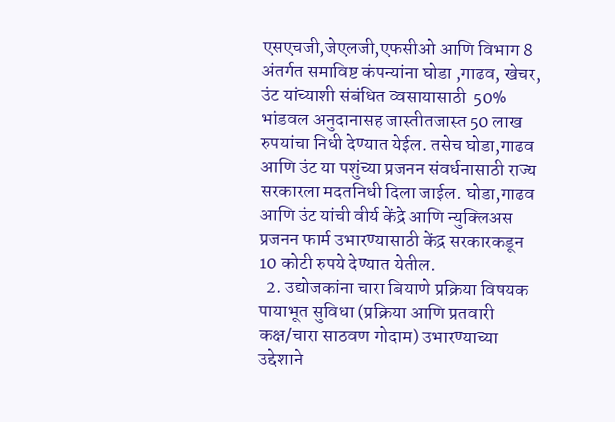एसएचजी,जेएलजी,एफसीओ आणि विभाग 8 अंतर्गत समाविष्ट कंपन्यांना घोडा ,गाढव, खेचर, उंट यांच्याशी संबंधित व्वसायासाठी  50% भांडवल अनुदानासह जास्तीतजास्त 50 लाख रुपयांचा निधी देण्यात येईल. तसेच घोडा,गाढव आणि उंट या पशुंच्या प्रजनन संवर्धनासाठी राज्य सरकारला मदतनिधी दिला जाईल. घोडा,गाढव आणि उंट यांची वीर्य केंद्रे आणि न्युक्लिअस प्रजनन फार्म उभारण्यासाठी केंद्र सरकारकडून 10 कोटी रुपये देण्यात येतील.
  2. उद्योजकांना चारा बियाणे प्रक्रिया विषयक पायाभूत सुविधा (प्रक्रिया आणि प्रतवारी कक्ष/चारा साठवण गोदाम) उभारण्याच्या उद्देशाने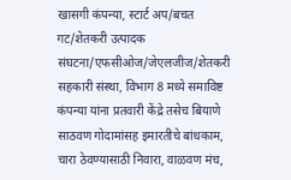खासगी कंपन्या, स्टार्ट अप/बचत गट/शेतकरी उत्पादक संघटना/एफसीओज/जेएलजीज/शेतकरी सहकारी संस्था, विभाग 8 मध्ये समाविष्ट कंपन्या यांना प्रतवारी केंद्रे तसेच बियाणे साठवण गोदामांसह इमारतीचे बांधकाम, चारा ठेवण्यासाठी निवारा, वाळवण मंच,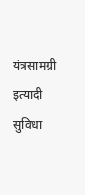यंत्रसामग्री इत्यादी सुविधा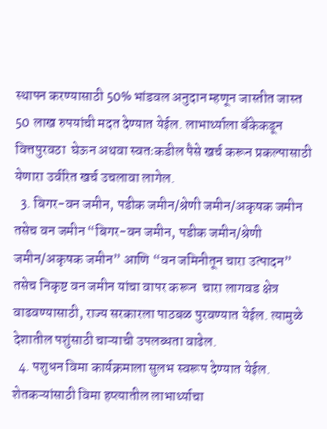स्थापन करण्यासाठी 50% भांडवल अनुदान म्हणून जास्तीत जास्त 50 लाख रुपयांची मदत देण्यात येईल. लाभार्थ्याला बँकेकडून वित्तपुरवठा  घेऊन अथवा स्वतःकडील पैसे खर्च करून प्रकल्पासाठी येणारा उर्वरित खर्च उचलावा लागेल.
  3. बिगर-वन जमीन, पडीक जमीन/श्रेणी जमीन/अकृषक जमीन तसेच वन जमीन “बिगर-वन जमीन, पडीक जमीन/श्रेणी जमीन/अकृषक जमीन” आणि “वन जमिनीतून चारा उत्पादन” तसेच निकृष्ट वन जमीन यांचा वापर करून  चारा लागवड क्षेत्र वाढवण्यासाठी, राज्य सरकारला पाठबळ पुरवण्यात येईल. त्यामुळे देशातील पशुंसाठी चाऱ्याची उपलब्धता वाढेल.
  4. पशुधन विमा कार्यक्रमाला सुलभ स्वरूप देण्यात येईल. शेतकऱ्यांसाठी विमा हप्त्यातील लाभार्थ्याचा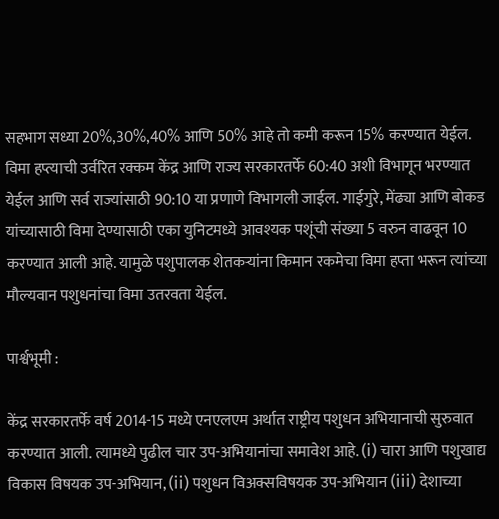सहभाग सध्या 20%,30%,40% आणि 50% आहे तो कमी करून 15% करण्यात येईल. विमा हप्त्याची उर्वरित रक्कम केंद्र आणि राज्य सरकारतर्फे 60:40 अशी विभागून भरण्यात येईल आणि सर्व राज्यांसाठी 90:10 या प्रणाणे विभागली जाईल. गाईगुरे, मेंढ्या आणि बोकड यांच्यासाठी विमा देण्यासाठी एका युनिटमध्ये आवश्यक पशूंची संख्या 5 वरुन वाढवून 10 करण्यात आली आहे. यामुळे पशुपालक शेतकऱ्यांना किमान रकमेचा विमा हप्ता भरून त्यांच्या मौल्यवान पशुधनांचा विमा उतरवता येईल.

पार्श्वभूमी :

केंद्र सरकारतर्फे वर्ष 2014-15 मध्ये एनएलएम अर्थात राष्ट्रीय पशुधन अभियानाची सुरुवात करण्यात आली. त्यामध्ये पुढील चार उप-अभियानांचा समावेश आहे. (i) चारा आणि पशुखाद्य विकास विषयक उप-अभियान, (ii) पशुधन विअक्सविषयक उप-अभियान (iii) देशाच्या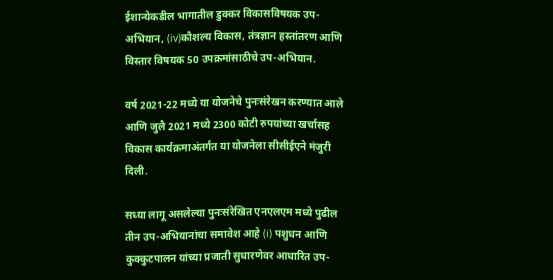ईशान्येकडील भागातील डुक्कर विकासविषयक उप-अभियान, (iv)कौशल्य विकास, तंत्रज्ञान हस्तांतरण आणि विस्तार विषयक 50 उपक्रमांसाठीचे उप-अभियान.

वर्ष 2021-22 मध्ये या योजनेचे पुनःसंरेखन करण्यात आले आणि जुलै 2021 मध्ये 2300 कोटी रुपयांच्या खर्चासह विकास कार्यक्रमाअंतर्गत या योजनेला सीसीईएने मंजुरी दिली.

सध्या लागू असलेल्या पुनःसंरेखित एनएलएम मध्ये पुढील तीन उप-अभियानांचा समावेश आहे (i) पशुधन आणि कुक्कुटपालन यांच्या प्रजाती सुधारणेवर आधारित उप-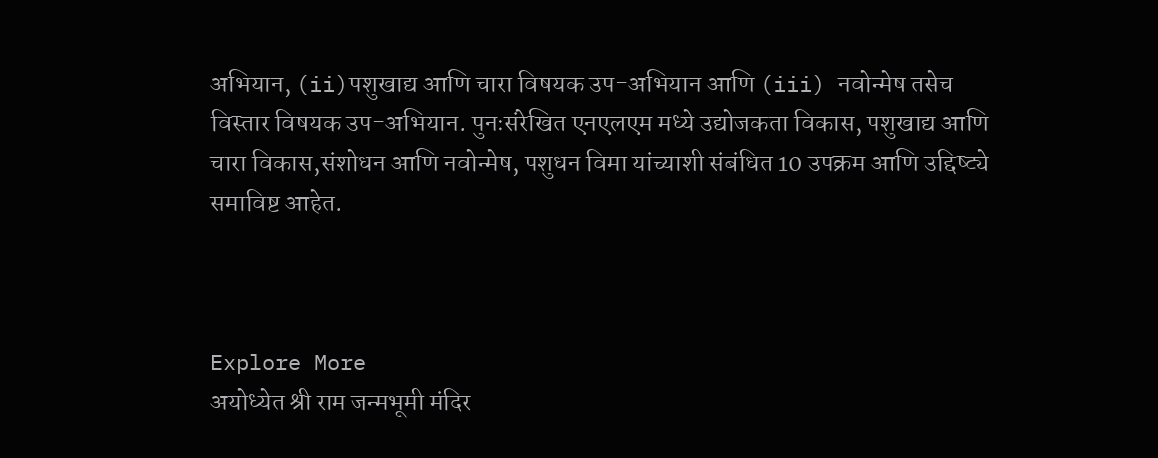अभियान, (ii)पशुखाद्य आणि चारा विषयक उप-अभियान आणि (iii) नवोन्मेष तसेच विस्तार विषयक उप-अभियान. पुनःसंरेखित एनएलएम मध्ये उद्योजकता विकास, पशुखाद्य आणि चारा विकास,संशोधन आणि नवोन्मेष, पशुधन विमा यांच्याशी संबंधित 10 उपक्रम आणि उद्दिष्ट्ये समाविष्ट आहेत.



Explore More
अयोध्येत श्री राम जन्मभूमी मंदिर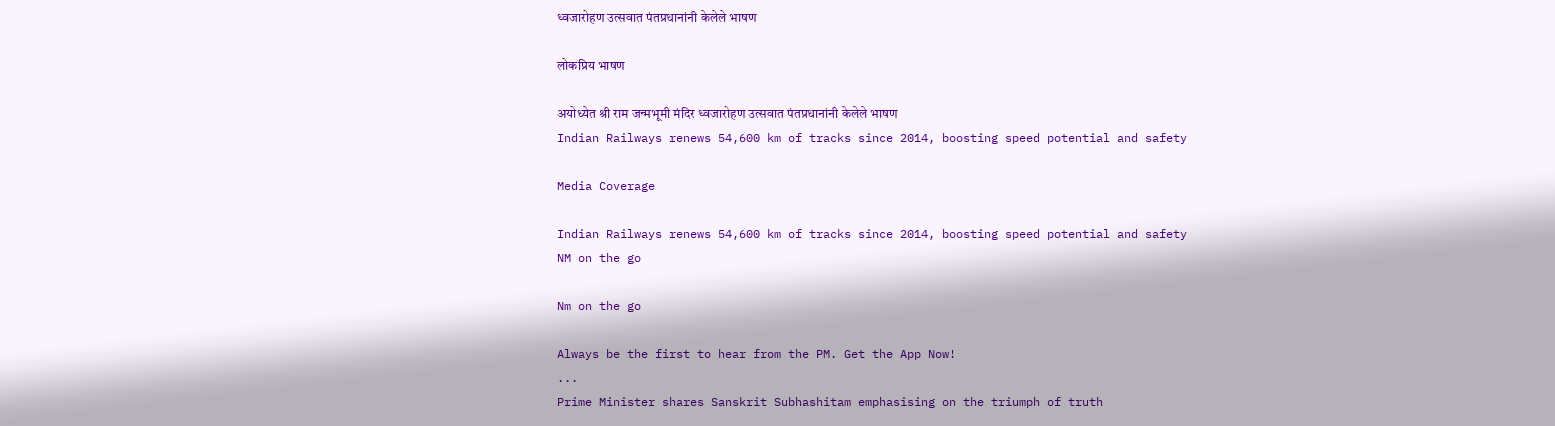ध्वजारोहण उत्सवात पंतप्रधानांनी केलेले भाषण

लोकप्रिय भाषण

अयोध्येत श्री राम जन्मभूमी मंदिर ध्वजारोहण उत्सवात पंतप्रधानांनी केलेले भाषण
Indian Railways renews 54,600 km of tracks since 2014, boosting speed potential and safety

Media Coverage

Indian Railways renews 54,600 km of tracks since 2014, boosting speed potential and safety
NM on the go

Nm on the go

Always be the first to hear from the PM. Get the App Now!
...
Prime Minister shares Sanskrit Subhashitam emphasising on the triumph of truth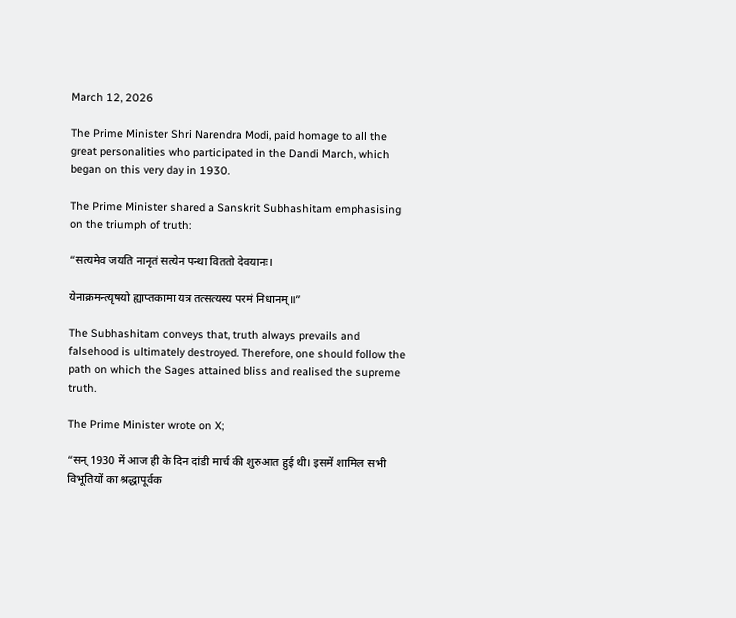March 12, 2026

The Prime Minister Shri Narendra Modi, paid homage to all the great personalities who participated in the Dandi March, which began on this very day in 1930.

The Prime Minister shared a Sanskrit Subhashitam emphasising on the triumph of truth:

“सत्यमेव जयति नानृतं सत्येन पन्था विततो देवयानः।

येनाक्रमन्त्यृषयो ह्याप्तकामा यत्र तत्सत्यस्य परमं निधानम्॥”

The Subhashitam conveys that, truth always prevails and falsehood is ultimately destroyed. Therefore, one should follow the path on which the Sages attained bliss and realised the supreme truth.

The Prime Minister wrote on X;

“सन् 1930 में आज ही के दिन दांडी मार्च की शुरुआत हुई थी। इसमें शामिल सभी विभूतियों का श्रद्धापूर्वक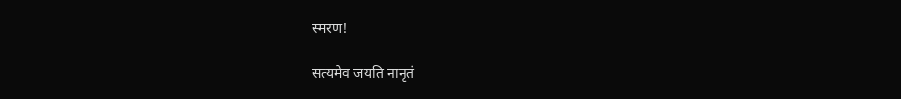स्मरण!

सत्यमेव जयति नानृतं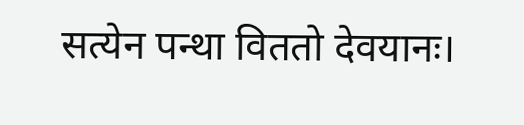सत्येन पन्था विततो देवयानः।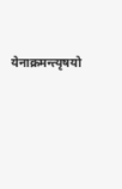येनाक्रमन्त्यृषयो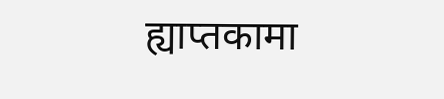ह्याप्तकामा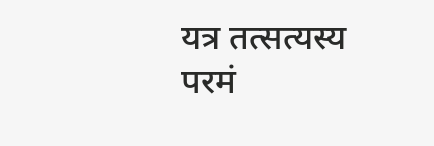यत्र तत्सत्यस्य परमं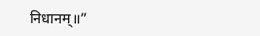निधानम्॥”